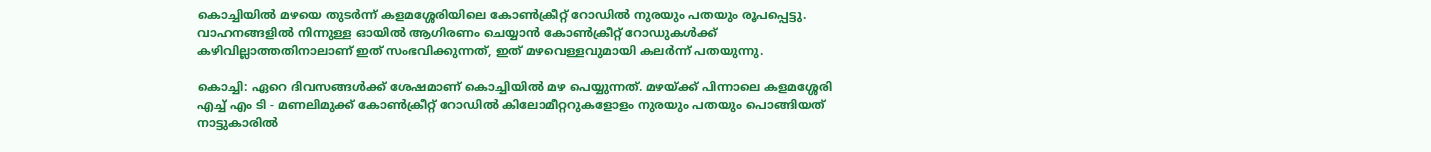കൊച്ചിയിൽ മഴയെ തുടർന്ന് കളമശ്ശേരിയിലെ കോൺക്രീറ്റ് റോഡിൽ നുരയും പതയും രൂപപ്പെട്ടു. വാഹനങ്ങളിൽ നിന്നുള്ള ഓയിൽ ആഗിരണം ചെയ്യാൻ കോൺക്രീറ്റ് റോഡുകൾക്ക് കഴിവില്ലാത്തതിനാലാണ് ഇത് സംഭവിക്കുന്നത്, ഇത് മഴവെള്ളവുമായി കലർന്ന് പതയുന്നു.

കൊച്ചി: ഏറെ ദിവസങ്ങൾക്ക് ശേഷമാണ് കൊച്ചിയിൽ മഴ പെയ്യുന്നത്. മഴയ്ക്ക് പിന്നാലെ കളമശ്ശേരി എച്ച് എം ടി - മണലിമുക്ക് കോൺക്രീറ്റ് റോഡിൽ കിലോമീറ്ററുകളോളം നുരയും പതയും പൊങ്ങിയത് നാട്ടുകാരിൽ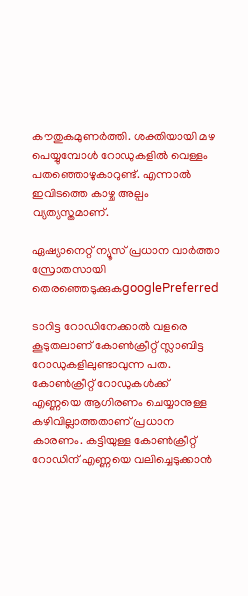കൗതുകമുണർത്തി. ശക്തിയായി മഴ പെയ്യുമ്പോൾ റോഡുകളിൽ വെള്ളം പതഞ്ഞൊഴുകാറുണ്ട്. എന്നാൽ ഇവിടത്തെ കാഴ്ച അല്പം വ്യത്യസ്തമാണ്.

ഏഷ്യാനെറ്റ് ന്യൂസ് പ്രധാന വാർത്താ സ്രോതസായി തെരഞ്ഞെടുക്കുകgooglePreferred

ടാറിട്ട റോഡിനേക്കാൽ വളരെ കൂടുതലാണ് കോൺക്രീറ്റ് സ്ലാബിട്ട റോഡുകളിലുണ്ടാവുന്ന പത. കോൺക്രീറ്റ് റോഡുകൾക്ക് എണ്ണയെ ആഗിരണം ചെയ്യാനുള്ള കഴിവില്ലാത്തതാണ് പ്രധാന കാരണം. കട്ടിയുള്ള കോൺക്രീറ്റ് റോഡിന് എണ്ണയെ വലിച്ചെടുക്കാൻ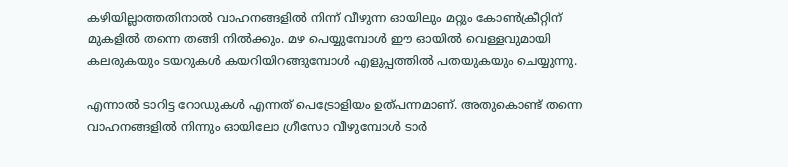കഴിയില്ലാത്തതിനാൽ വാഹനങ്ങളിൽ നിന്ന് വീഴുന്ന ഓയിലും മറ്റും കോൺക്രീറ്റിന് മുകളിൽ തന്നെ തങ്ങി നിൽക്കും. മഴ പെയ്യുമ്പോൾ ഈ ഓയിൽ വെള്ളവുമായി കലരുകയും ടയറുകൾ കയറിയിറങ്ങുമ്പോൾ എളുപ്പത്തിൽ പതയുകയും ചെയ്യുന്നു.

എന്നാൽ ടാറിട്ട റോഡുകൾ എന്നത് പെട്രോളിയം ഉത്പന്നമാണ്. അതുകൊണ്ട് തന്നെ വാഹനങ്ങളിൽ നിന്നും ഓയിലോ ഗ്രീസോ വീഴുമ്പോൾ ടാർ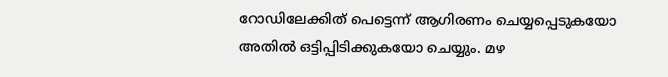റോഡിലേക്കിത് പെട്ടെന്ന് ആഗിരണം ചെയ്യപ്പെടുകയോ അതിൽ ഒട്ടിപ്പിടിക്കുകയോ ചെയ്യും. മഴ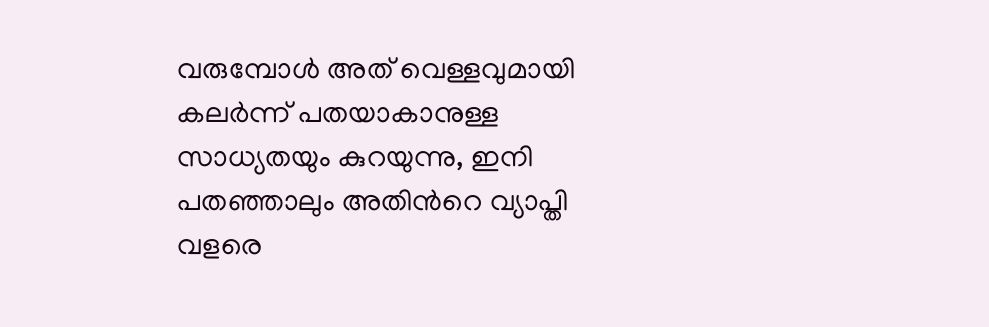വരുമ്പോൾ അത് വെള്ളവുമായി കലർന്ന് പതയാകാനുള്ള സാധ്യതയും കുറയുന്നു, ഇനി പതഞ്ഞാലും അതിന്‍റെ വ്യാപ്തി വളരെ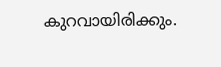കുറവായിരിക്കും.